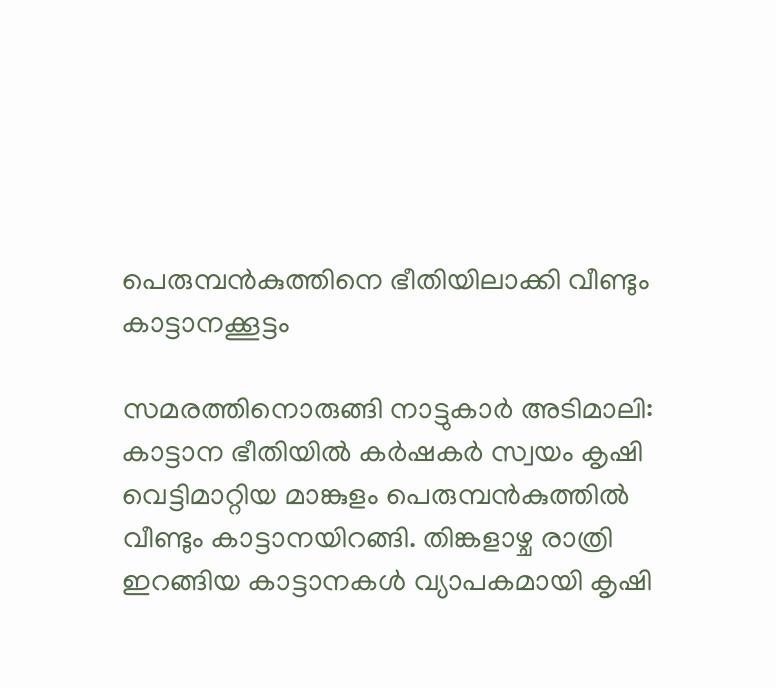പെരുമ്പന്‍കുത്തിനെ ഭീതിയിലാക്കി വീണ്ടും കാട്ടാനക്കൂട്ടം

സമരത്തിനൊരുങ്ങി നാട്ടുകാർ അടിമാലി: കാട്ടാന ഭീതിയിൽ കർഷകർ സ്വയം കൃഷി വെട്ടിമാറ്റിയ മാങ്കുളം പെരുമ്പൻകുത്തില്‍ വീണ്ടും കാട്ടാനയിറങ്ങി. തിങ്കളാഴ്ച രാത്രി ഇറങ്ങിയ കാട്ടാനകൾ വ്യാപകമായി കൃഷി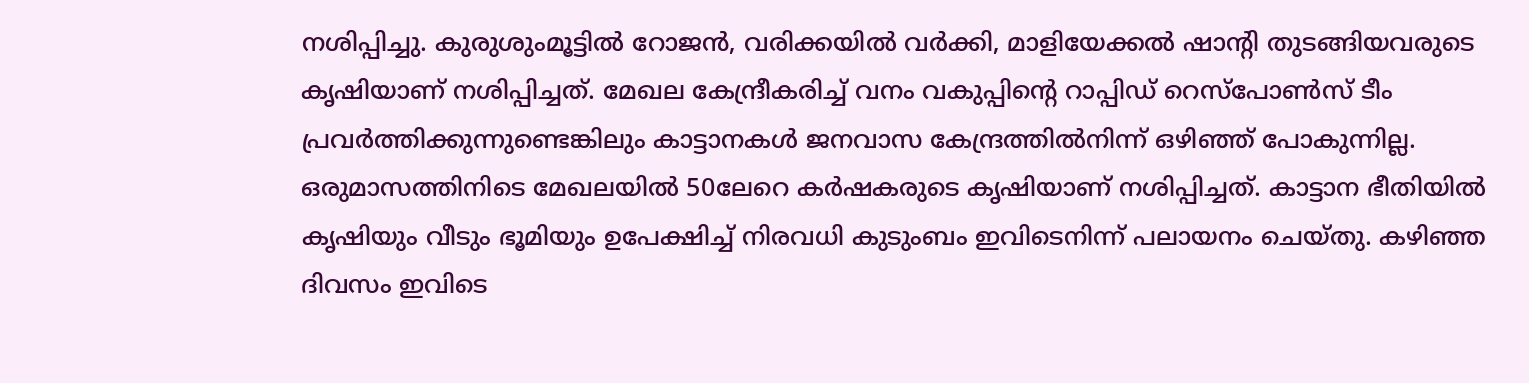നശിപ്പിച്ചു. കുരുശുംമൂട്ടിൽ റോജൻ, വരിക്കയിൽ വർക്കി, മാളിയേക്കൽ ഷാന്‍റി തുടങ്ങിയവരുടെ കൃഷിയാണ് നശിപ്പിച്ചത്. മേഖല കേന്ദ്രീകരിച്ച് വനം വകുപ്പിന്‍റെ റാപ്പിഡ് റെസ്‌പോൺസ് ടീം പ്രവർത്തിക്കുന്നുണ്ടെങ്കിലും കാട്ടാനകൾ ജനവാസ കേന്ദ്രത്തിൽനിന്ന് ഒഴിഞ്ഞ് പോകുന്നില്ല. ഒരുമാസത്തിനിടെ മേഖലയിൽ 50ലേറെ കർഷകരുടെ കൃഷിയാണ് നശിപ്പിച്ചത്. കാട്ടാന ഭീതിയിൽ കൃഷിയും വീടും ഭൂമിയും ഉപേക്ഷിച്ച് നിരവധി കുടുംബം ഇവിടെനിന്ന് പലായനം ചെയ്തു. കഴിഞ്ഞ ദിവസം ഇവിടെ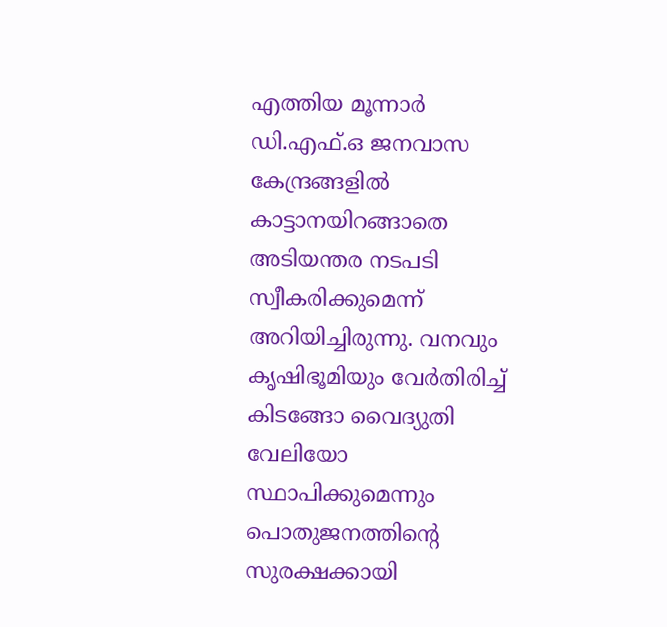എത്തിയ മൂന്നാർ ഡി.എഫ്.ഒ ജനവാസ കേന്ദ്രങ്ങളിൽ കാട്ടാനയിറങ്ങാതെ അടിയന്തര നടപടി സ്വീകരിക്കുമെന്ന് അറിയിച്ചിരുന്നു. വനവും കൃഷിഭൂമിയും വേർതിരിച്ച് കിടങ്ങോ വൈദ്യുതി വേലിയോ സ്ഥാപിക്കുമെന്നും പൊതുജനത്തിന്റെ സുരക്ഷക്കായി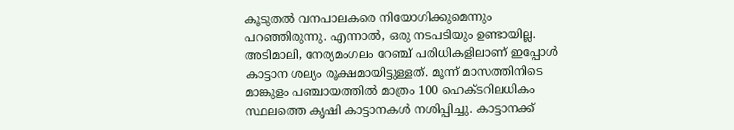കൂടുതൽ വനപാലകരെ നിയോഗിക്കുമെന്നും പറഞ്ഞിരുന്നു. എന്നാൽ, ഒരു നടപടിയും ഉണ്ടായില്ല. അടിമാലി, നേര്യമംഗലം റേഞ്ച് പരിധികളിലാണ് ഇപ്പോൾ കാട്ടാന ശല്യം രൂക്ഷമായിട്ടുള്ളത്. മൂന്ന് മാസത്തിനിടെ മാങ്കുളം പഞ്ചായത്തിൽ മാത്രം 100 ഹെക്ടറിലധികം സ്ഥലത്തെ കൃഷി കാട്ടാനകൾ നശിപ്പിച്ചു. കാട്ടാനക്ക്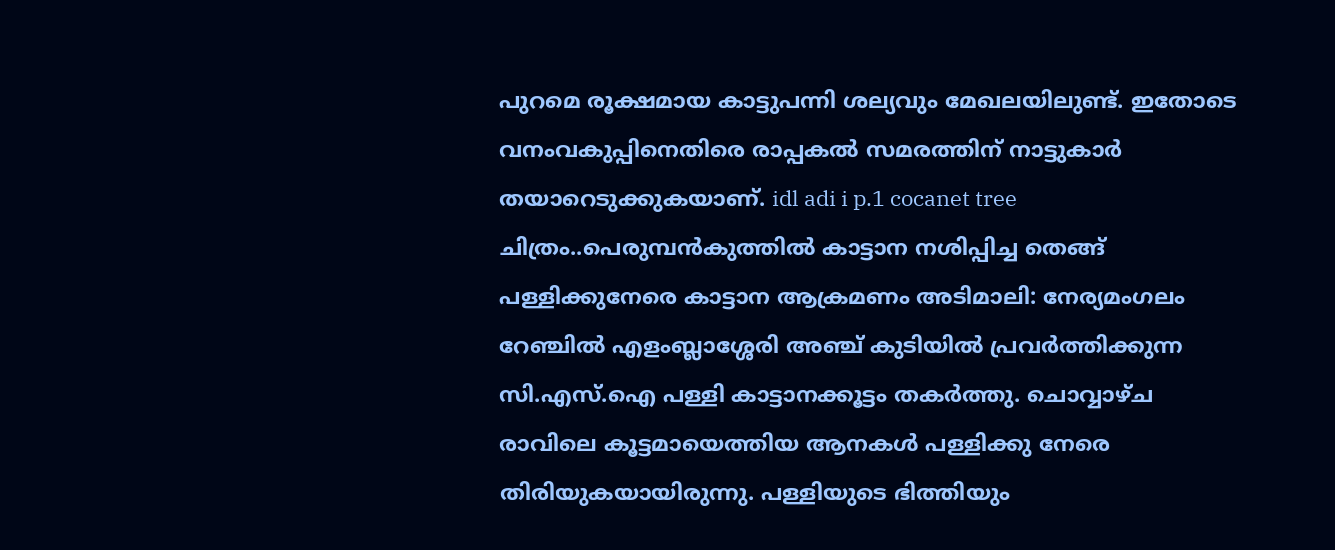പുറമെ രൂക്ഷമായ കാട്ടുപന്നി ശല്യവും മേഖലയിലുണ്ട്. ഇതോടെ വനംവകുപ്പിനെതിരെ രാപ്പകൽ സമരത്തിന് നാട്ടുകാർ തയാറെടുക്കുകയാണ്. idl adi i p.1 cocanet tree ചിത്രം..പെരുമ്പൻകുത്തിൽ കാട്ടാന നശിപ്പിച്ച തെങ്ങ് പള്ളിക്കുനേരെ കാട്ടാന ആക്രമണം അടിമാലി: നേര്യമംഗലം റേഞ്ചിൽ എളംബ്ലാശ്ശേരി അഞ്ച് കുടിയിൽ പ്രവർത്തിക്കുന്ന സി.എസ്.ഐ പള്ളി കാട്ടാനക്കൂട്ടം തകർത്തു. ചൊവ്വാഴ്ച രാവിലെ കൂട്ടമായെത്തിയ ആനകൾ പള്ളിക്കു നേരെ തിരിയുകയായിരുന്നു. പള്ളിയുടെ ഭിത്തിയും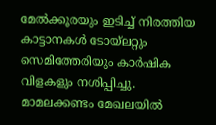മേൽക്കൂരയും ഇടിച്ച് നിരത്തിയ കാട്ടാനകൾ ടോയ്‌ലറ്റും സെമിത്തേരിയും കാർഷിക വിളകളും നശിപ്പിച്ചു. മാമലക്കണ്ടം മേഖലയിൽ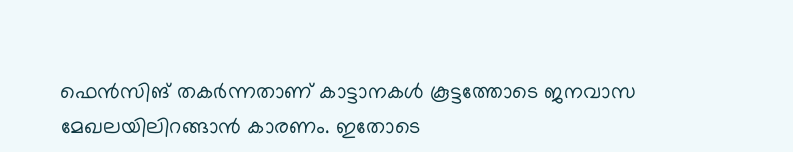ഫെൻസിങ് തകർന്നതാണ് കാട്ടാനകൾ കൂട്ടത്തോടെ ജനവാസ മേഖലയിലിറങ്ങാൻ കാരണം. ഇതോടെ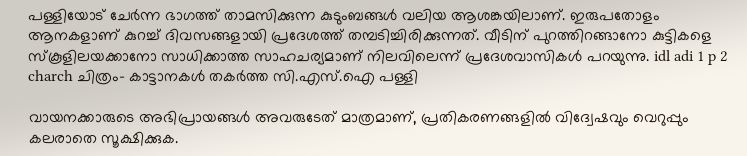പള്ളിയോട് ചേർന്ന ഭാഗത്ത് താമസിക്കുന്ന കുടുംബങ്ങൾ വലിയ ആശങ്കയിലാണ്. ഇരുപതോളം ആനകളാണ് കുറച്ച് ദിവസങ്ങളായി പ്രദേശത്ത് തമ്പടിച്ചിരിക്കുന്നത്. വീടിന് പുറത്തിറങ്ങാനോ കുട്ടികളെ സ്കൂളിലയക്കാനോ സാധിക്കാത്ത സാഹചര്യമാണ് നിലവിലെന്ന് പ്രദേശവാസികൾ പറയുന്നു. idl adi 1 p 2 charch ചിത്രം- കാട്ടാനകൾ തകർത്ത സി.എസ്.ഐ പള്ളി

വായനക്കാരുടെ അഭിപ്രായങ്ങള്‍ അവരുടേത് മാത്രമാണ്, പ്രതികരണങ്ങളിൽ വിദ്വേഷവും വെറുപ്പും കലരാതെ സൂക്ഷിക്കുക.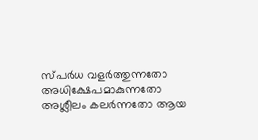സ്പർധ വളർത്തുന്നതോ അധിക്ഷേപമാകുന്നതോ അശ്ലീലം കലർന്നതോ ആയ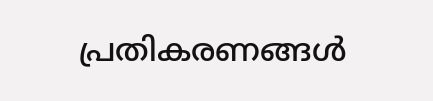പ്രതികരണങ്ങൾ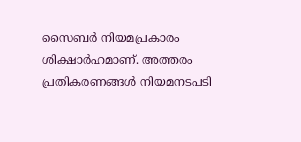സൈബർ നിയമപ്രകാരം ശിക്ഷാർഹമാണ്. അത്തരം പ്രതികരണങ്ങൾ നിയമനടപടി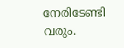നേരിടേണ്ടി വരും.